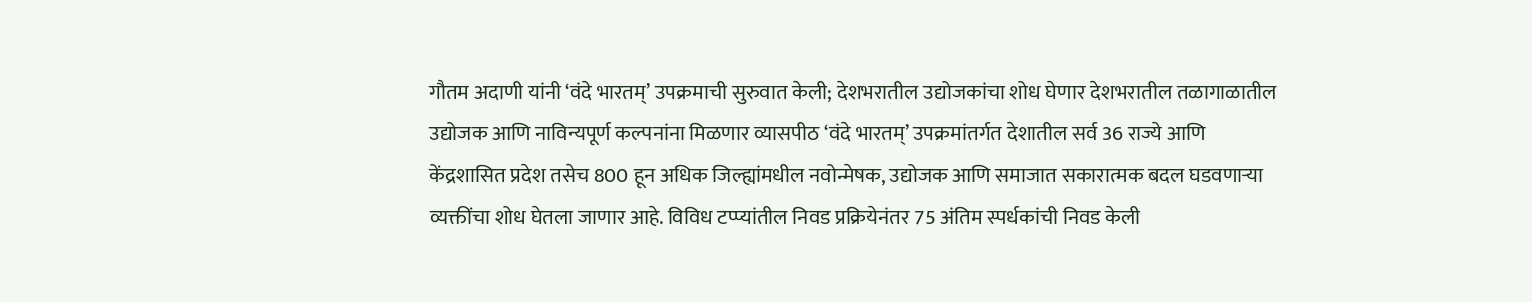गौतम अदाणी यांनी ‘वंदे भारतम्’ उपक्रमाची सुरुवात केली; देशभरातील उद्योजकांचा शोध घेणार देशभरातील तळागाळातील उद्योजक आणि नाविन्यपूर्ण कल्पनांना मिळणार व्यासपीठ ‘वंदे भारतम्’ उपक्रमांतर्गत देशातील सर्व 36 राज्ये आणि केंद्रशासित प्रदेश तसेच 800 हून अधिक जिल्ह्यांमधील नवोन्मेषक, उद्योजक आणि समाजात सकारात्मक बदल घडवणाऱ्या व्यक्तींचा शोध घेतला जाणार आहे. विविध टप्प्यांतील निवड प्रक्रियेनंतर 75 अंतिम स्पर्धकांची निवड केली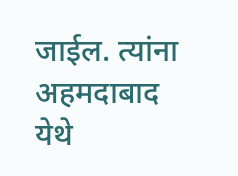जाईल. त्यांना अहमदाबाद येथे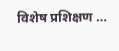विशेष प्रशिक्षण …